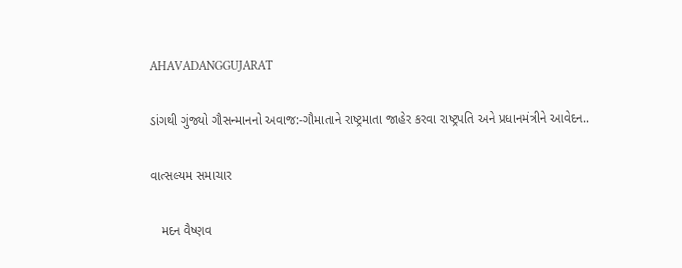AHAVADANGGUJARAT

ડાંગથી ગુંજ્યો ગૌસન્માનનો અવાજ:-ગૌમાતાને રાષ્ટ્રમાતા જાહેર કરવા રાષ્ટ્રપતિ અને પ્રધાનમંત્રીને આવેદન..

વાત્સલ્યમ સમાચાર

   મદન વૈષ્ણવ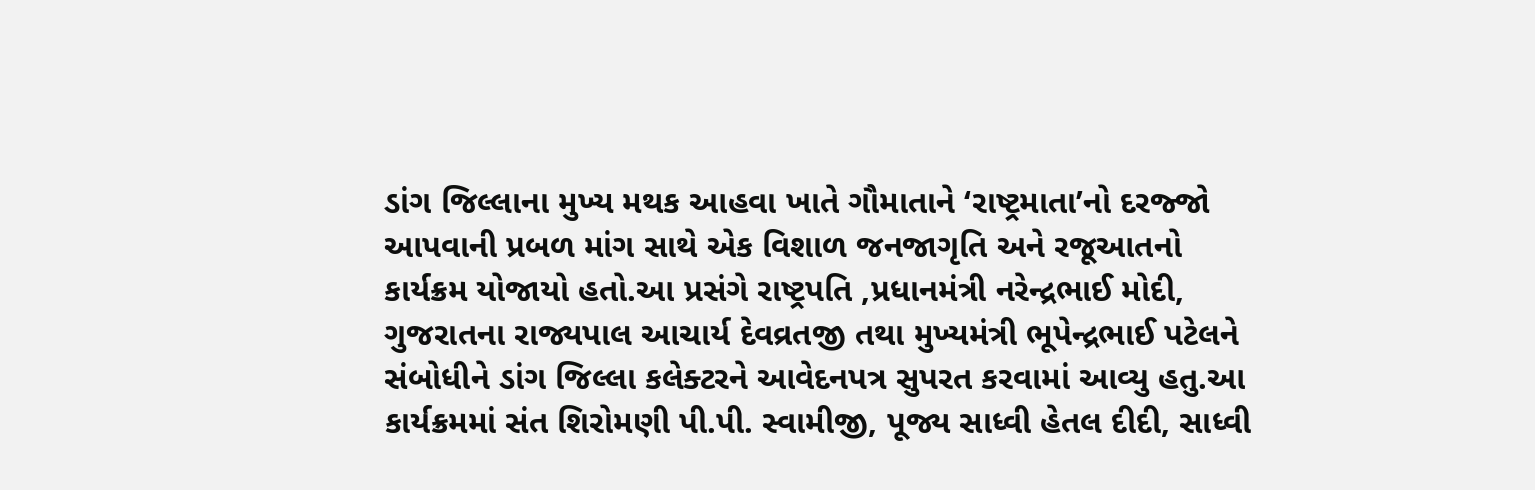ડાંગ જિલ્લાના મુખ્ય મથક આહવા ખાતે ગૌમાતાને ‘રાષ્ટ્રમાતા’નો દરજ્જો આપવાની પ્રબળ માંગ સાથે એક વિશાળ જનજાગૃતિ અને રજૂઆતનો કાર્યક્રમ યોજાયો હતો.આ પ્રસંગે રાષ્ટ્રપતિ ,પ્રધાનમંત્રી નરેન્દ્રભાઈ મોદી, ગુજરાતના રાજ્યપાલ આચાર્ય દેવવ્રતજી તથા મુખ્યમંત્રી ભૂપેન્દ્રભાઈ પટેલને સંબોધીને ડાંગ જિલ્લા કલેક્ટરને આવેદનપત્ર સુપરત કરવામાં આવ્યુ હતુ.આ કાર્યક્રમમાં સંત શિરોમણી પી.પી. સ્વામીજી, પૂજ્ય સાધ્વી હેતલ દીદી, સાધ્વી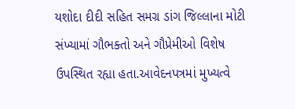યશોદા દીદી સહિત સમગ્ર ડાંગ જિલ્લાના મોટી સંખ્યામાં ગૌભક્તો અને ગૌપ્રેમીઓ વિશેષ ઉપસ્થિત રહ્યા હતા.આવેદનપત્રમાં મુખ્યત્વે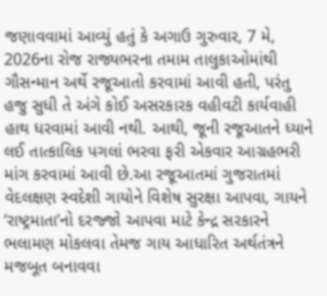જણાવવામાં આવ્યું હતું કે અગાઉ ગુરુવાર, 7 મે, 2026ના રોજ રાજ્યભરના તમામ તાલુકાઓમાંથી ગૌસન્માન અર્થે રજૂઆતો કરવામાં આવી હતી, પરંતુ હજુ સુધી તે અંગે કોઈ અસરકારક વહીવટી કાર્યવાહી હાથ ધરવામાં આવી નથી. આથી, જૂની રજૂઆતને ધ્યાને લઈ તાત્કાલિક પગલાં ભરવા ફરી એકવાર આગ્રહભરી માંગ કરવામાં આવી છે.આ રજૂઆતમાં ગુજરાતમાં વેદલક્ષણ સ્વદેશી ગાયોને વિશેષ સુરક્ષા આપવા, ગાયને ‘રાષ્ટ્રમાતા’નો દરજ્જો આપવા માટે કેન્દ્ર સરકારને ભલામણ મોકલવા તેમજ ગાય આધારિત અર્થતંત્રને મજબૂત બનાવવા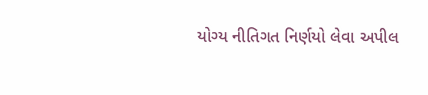યોગ્ય નીતિગત નિર્ણયો લેવા અપીલ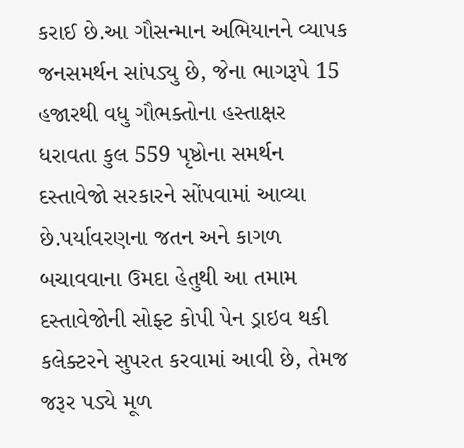કરાઈ છે.આ ગૌસન્માન અભિયાનને વ્યાપક જનસમર્થન સાંપડ્યુ છે, જેના ભાગરૂપે 15 હજારથી વધુ ગૌભક્તોના હસ્તાક્ષર ધરાવતા કુલ 559 પૃષ્ઠોના સમર્થન દસ્તાવેજો સરકારને સોંપવામાં આવ્યા છે.પર્યાવરણના જતન અને કાગળ બચાવવાના ઉમદા હેતુથી આ તમામ દસ્તાવેજોની સોફ્ટ કોપી પેન ડ્રાઇવ થકી કલેક્ટરને સુપરત કરવામાં આવી છે, તેમજ જરૂર પડ્યે મૂળ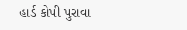હાર્ડ કોપી પુરાવા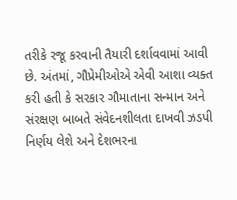તરીકે રજૂ કરવાની તૈયારી દર્શાવવામાં આવી છે. અંતમાં, ગૌપ્રેમીઓએ એવી આશા વ્યક્ત કરી હતી કે સરકાર ગૌમાતાના સન્માન અને સંરક્ષણ બાબતે સંવેદનશીલતા દાખવી ઝડપી નિર્ણય લેશે અને દેશભરના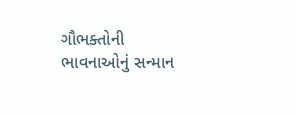ગૌભક્તોની ભાવનાઓનું સન્માન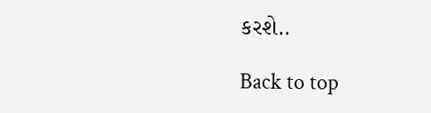કરશે..

Back to top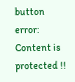button
error: Content is protected !!